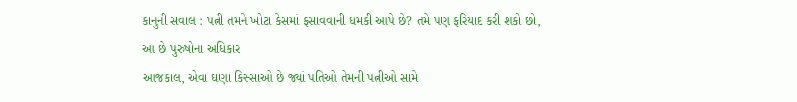કાનુની સવાલ : પત્ની તમને ખોટા કેસમાં ફસાવવાની ધમકી આપે છે? તમે પણ ફરિયાદ કરી શકો છો, આ છે પુરુષોના અધિકાર
આજકાલ, એવા ઘણા કિસ્સાઓ છે જ્યાં પતિઓ તેમની પત્નીઓ સામે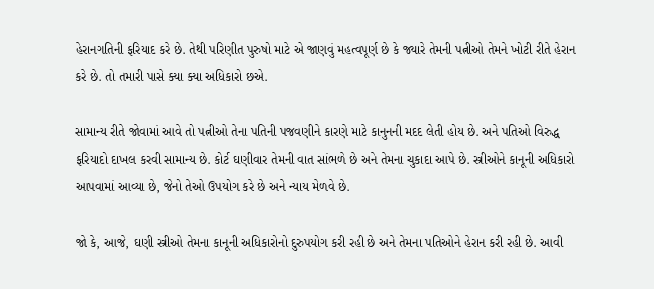હેરાનગતિની ફરિયાદ કરે છે. તેથી પરિણીત પુરુષો માટે એ જાણવું મહત્વપૂર્ણ છે કે જ્યારે તેમની પત્નીઓ તેમને ખોટી રીતે હેરાન કરે છે. તો તમારી પાસે ક્યા ક્યા અધિકારો છએ.

સામાન્ય રીતે જોવામાં આવે તો પત્નીઓ તેના પતિની પજવણીને કારણે માટે કાનુનની મદદ લેતી હોય છે. અને પતિઓ વિરુદ્ધ ફરિયાદો દાખલ કરવી સામાન્ય છે. કોર્ટ ઘણીવાર તેમની વાત સાંભળે છે અને તેમના ચુકાદા આપે છે. સ્ત્રીઓને કાનૂની અધિકારો આપવામાં આવ્યા છે, જેનો તેઓ ઉપયોગ કરે છે અને ન્યાય મેળવે છે.

જો કે, આજે, ઘણી સ્ત્રીઓ તેમના કાનૂની અધિકારોનો દુરુપયોગ કરી રહી છે અને તેમના પતિઓને હેરાન કરી રહી છે. આવી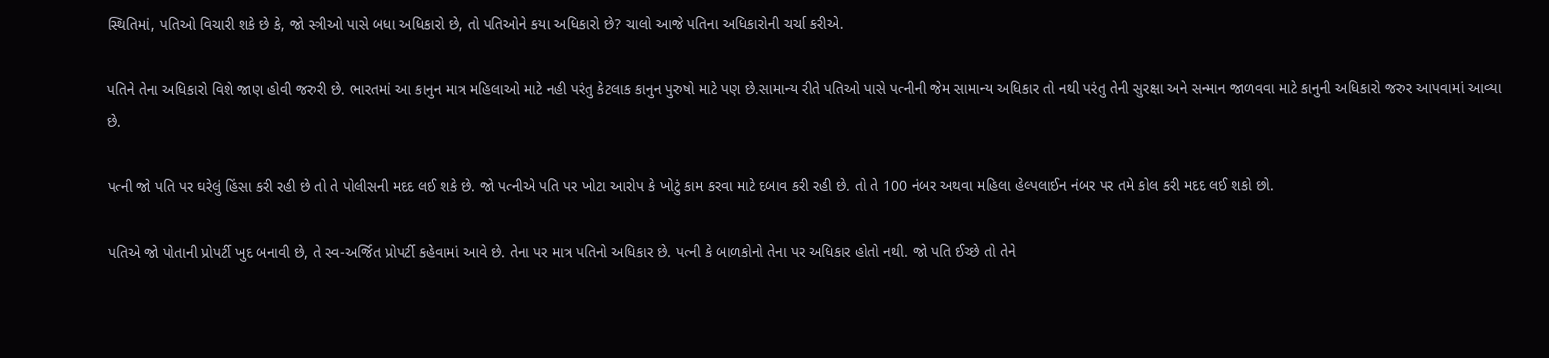સ્થિતિમાં, પતિઓ વિચારી શકે છે કે, જો સ્ત્રીઓ પાસે બધા અધિકારો છે, તો પતિઓને કયા અધિકારો છે? ચાલો આજે પતિના અધિકારોની ચર્ચા કરીએ.

પતિને તેના અધિકારો વિશે જાણ હોવી જરુરી છે. ભારતમાં આ કાનુન માત્ર મહિલાઓ માટે નહી પરંતુ કેટલાક કાનુન પુરુષો માટે પણ છે.સામાન્ય રીતે પતિઓ પાસે પત્નીની જેમ સામાન્ય અધિકાર તો નથી પરંતુ તેની સુરક્ષા અને સન્માન જાળવવા માટે કાનુની અધિકારો જરુર આપવામાં આવ્યા છે.

પત્ની જો પતિ પર ઘરેલું હિંસા કરી રહી છે તો તે પોલીસની મદદ લઈ શકે છે. જો પત્નીએ પતિ પર ખોટા આરોપ કે ખોટું કામ કરવા માટે દબાવ કરી રહી છે. તો તે 100 નંબર અથવા મહિલા હેલ્પલાઈન નંબર પર તમે કોલ કરી મદદ લઈ શકો છો.

પતિએ જો પોતાની પ્રોપર્ટી ખુદ બનાવી છે, તે સ્વ-અર્જિત પ્રોપર્ટી કહેવામાં આવે છે. તેના પર માત્ર પતિનો અધિકાર છે. પત્ની કે બાળકોનો તેના પર અધિકાર હોતો નથી. જો પતિ ઈચ્છે તો તેને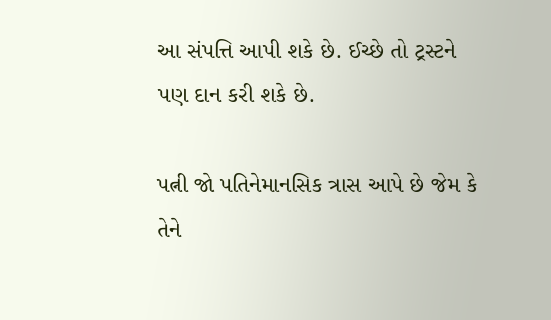આ સંપત્તિ આપી શકે છે. ઈચ્છે તો ટ્રસ્ટને પણ દાન કરી શકે છે.

પત્ની જો પતિનેમાનસિક ત્રાસ આપે છે જેમ કે તેને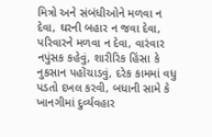મિત્રો અને સંબંધીઓને મળવા ન દેવા, ઘરની બહાર ન જવા દેવા, પરિવારને મળવા ન દેવા, વારંવાર નપુંસક કહેવું, શારીરિક હિંસા કે નુકસાન પહોંચાડવું, દરેક કામમાં વધુ પડતો દખલ કરવી, બધાની સામે કે ખાનગીમાં દુર્વ્યવહાર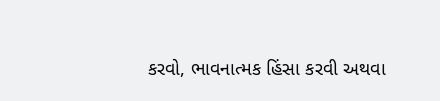કરવો, ભાવનાત્મક હિંસા કરવી અથવા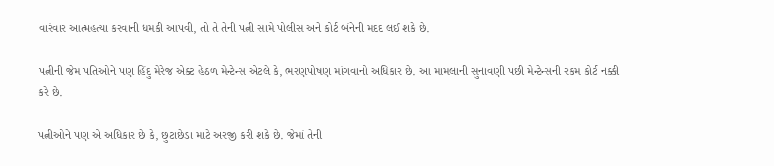વારંવાર આત્મહત્યા કરવાની ધમકી આપવી, તો તે તેની પત્ની સામે પોલીસ અને કોર્ટ બંનેની મદદ લઈ શકે છે.

પત્નીની જેમ પતિઓને પણ હિંદુ મેરેજ એક્ટ હેઠળ મેન્ટેન્સ એટલે કે, ભરણપોષણ માંગવાનો અધિકાર છે. આ મામલાની સુનાવણી પછી મેન્ટેન્સની રકમ કોર્ટ નક્કી કરે છે.

પત્નીઓને પણ એ અધિકાર છે કે, છુટાછેડા માટે અરજી કરી શકે છે. જેમાં તેની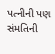પત્નીની પણ સંમતિની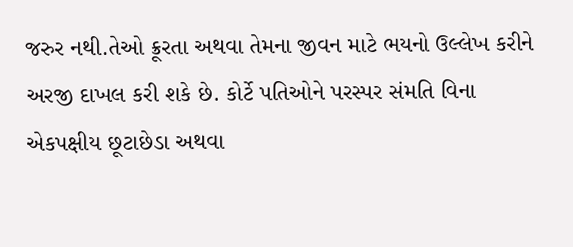જરુર નથી.તેઓ ક્રૂરતા અથવા તેમના જીવન માટે ભયનો ઉલ્લેખ કરીને અરજી દાખલ કરી શકે છે. કોર્ટે પતિઓને પરસ્પર સંમતિ વિના એકપક્ષીય છૂટાછેડા અથવા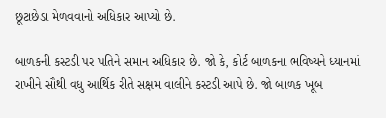છૂટાછેડા મેળવવાનો અધિકાર આપ્યો છે.

બાળકની કસ્ટડી પર પતિને સમાન અધિકાર છે. જો કે, કોર્ટ બાળકના ભવિષ્યને ધ્યાનમાં રાખીને સૌથી વધુ આર્થિક રીતે સક્ષમ વાલીને કસ્ટડી આપે છે. જો બાળક ખૂબ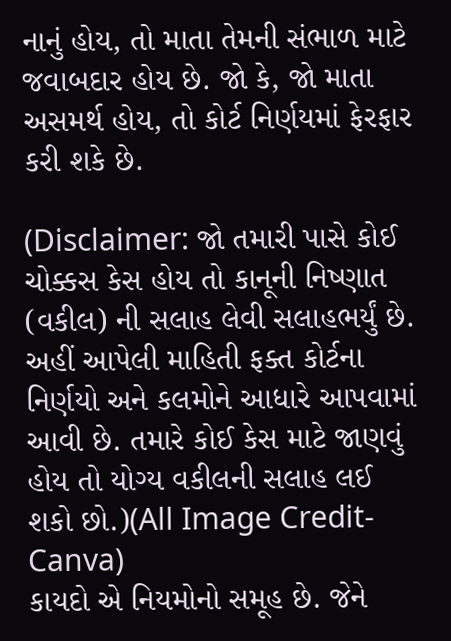નાનું હોય, તો માતા તેમની સંભાળ માટે જવાબદાર હોય છે. જો કે, જો માતા અસમર્થ હોય, તો કોર્ટ નિર્ણયમાં ફેરફાર કરી શકે છે.

(Disclaimer: જો તમારી પાસે કોઈ ચોક્કસ કેસ હોય તો કાનૂની નિષ્ણાત (વકીલ) ની સલાહ લેવી સલાહભર્યું છે. અહીં આપેલી માહિતી ફક્ત કોર્ટના નિર્ણયો અને કલમોને આધારે આપવામાં આવી છે. તમારે કોઈ કેસ માટે જાણવું હોય તો યોગ્ય વકીલની સલાહ લઈ શકો છો.)(All Image Credit- Canva)
કાયદો એ નિયમોનો સમૂહ છે. જેને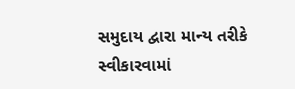સમુદાય દ્વારા માન્ય તરીકે સ્વીકારવામાં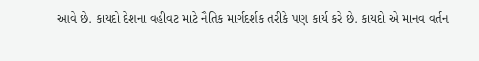આવે છે. કાયદો દેશના વહીવટ માટે નૈતિક માર્ગદર્શક તરીકે પણ કાર્ય કરે છે. કાયદો એ માનવ વર્તન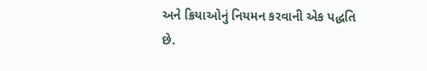અને ક્રિયાઓનું નિયમન કરવાની એક પદ્ધતિ છે.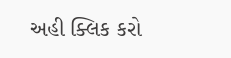અહી ક્લિક કરો